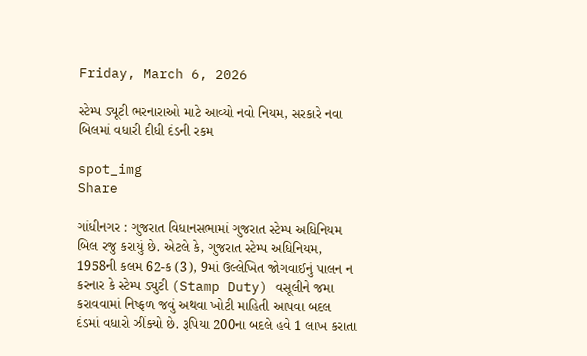Friday, March 6, 2026

સ્ટેમ્પ ડ્યૂટી ભરનારાઓ માટે આવ્યો નવો નિયમ, સરકારે નવા બિલમાં વધારી દીધી દંડની રકમ

spot_img
Share

ગાંધીનગર : ગુજરાત વિધાનસભામાં ગુજરાત સ્ટેમ્પ અધિનિયમ બિલ રજુ કરાયું છે. એટલે કે, ગુજરાત સ્ટેમ્પ અધિનિયમ, 1958ની કલમ 62-ક (3), 9માં ઉલ્લેખિત જોગવાઈનું પાલન ન કરનાર કે સ્ટેમ્પ ડ્યુટી (Stamp Duty) વસૂલીને જમા કરાવવામાં નિષ્ફળ જવું અથવા ખોટી માહિતી આપવા બદલ દંડમાં વધારો ઝીંક્યો છે. રૂપિયા 200ના બદલે હવે 1 લાખ કરાતા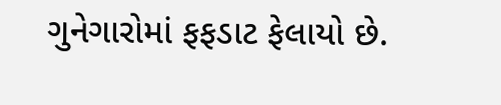ગુનેગારોમાં ફફડાટ ફેલાયો છે.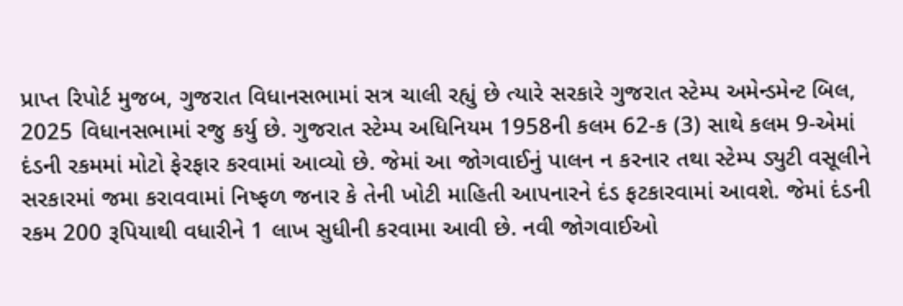પ્રાપ્ત રિપોર્ટ મુજબ, ગુજરાત વિધાનસભામાં સત્ર ચાલી રહ્યું છે ત્યારે સરકારે ગુજરાત સ્ટેમ્પ અમેન્ડમેન્ટ બિલ, 2025 વિધાનસભામાં રજુ કર્યુ છે. ગુજરાત સ્ટેમ્પ અધિનિયમ 1958ની કલમ 62-ક (3) સાથે કલમ 9-એમાં દંડની રકમમાં મોટો ફેરફાર કરવામાં આવ્યો છે. જેમાં આ જોગવાઈનું પાલન ન કરનાર તથા સ્ટેમ્પ ડ્યુટી વસૂલીને સરકારમાં જમા કરાવવામાં નિષ્ફળ જનાર કે તેની ખોટી માહિતી આપનારને દંડ ફટકારવામાં આવશે. જેમાં દંડની રકમ 200 રૂપિયાથી વધારીને 1 લાખ સુધીની કરવામા આવી છે. નવી જોગવાઈઓ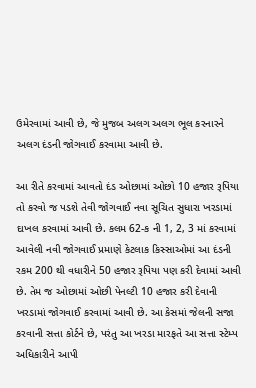ઉમેરવામાં આવી છે, જે મુજબ અલગ અલગ ભૂલ કરનારને અલગ દંડની જોગવાઈ કરવામા આવી છે.

આ રીતે કરવામાં આવતો દંડ ઓછામાં ઓછો 10 હજાર રૂપિયા તો કરવો જ પડશે તેવી જોગવાઈ નવા સૂચિત સુધારા ખરડામાં દાખલ કરવામાં આવી છે. કલમ 62-ક ની 1, 2, 3 માં કરવામાં આવેલી નવી જોગવાઈ પ્રમાણે કેટલાક કિસ્સાઓમાં આ દંડની રકમ 200 થી વધારીને 50 હજાર રૂપિયા પણ કરી દેવામાં આવી છે. તેમ જ ઓછામાં ઓછી પેનલ્ટી 10 હજાર કરી દેવાની ખરડામાં જોગવાઈ કરવામાં આવી છે. આ કેસમાં જેલની સજા કરવાની સત્તા કોર્ટને છે, પરંતુ આ ખરડા મારફતે આ સત્તા સ્ટેમ્પ અધિકારીને આપી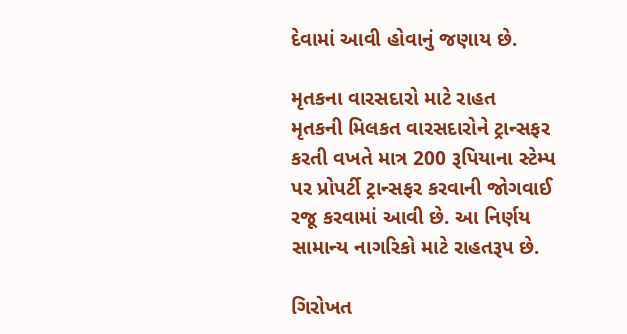દેવામાં આવી હોવાનું જણાય છે.

મૃતકના વારસદારો માટે રાહત
મૃતકની મિલકત વારસદારોને ટ્રાન્સફર કરતી વખતે માત્ર 200 રૂપિયાના સ્ટેમ્પ પર પ્રોપર્ટી ટ્રાન્સફર કરવાની જોગવાઈ રજૂ કરવામાં આવી છે. આ નિર્ણય સામાન્ય નાગરિકો માટે રાહતરૂપ છે.

ગિરોખત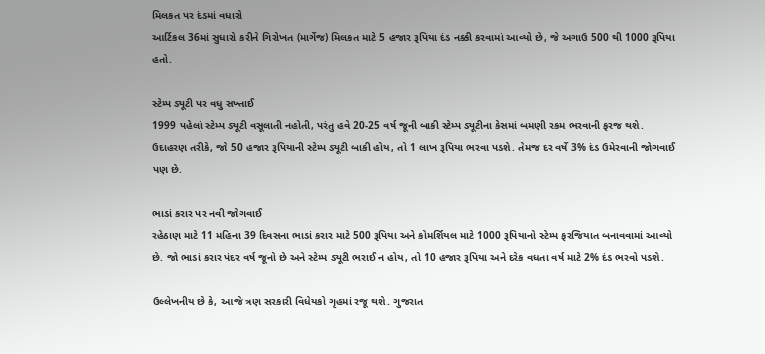મિલકત પર દંડમાં વધારો
આર્ટિકલ 36માં સુધારો કરીને ગિરોખત (માર્ગેજ) મિલકત માટે 5 હજાર રૂપિયા દંડ નક્કી કરવામાં આવ્યો છે, જે અગાઉ 500 થી 1000 રૂપિયા હતો.

સ્ટેમ્પ ડ્યૂટી પર વધુ સખ્તાઈ
1999 પહેલાં સ્ટેમ્પ ડ્યૂટી વસૂલાતી નહોતી, પરંતુ હવે 20-25 વર્ષ જૂની બાકી સ્ટેમ્પ ડ્યૂટીના કેસમાં બમણી રકમ ભરવાની ફરજ થશે. ઉદાહરણ તરીકે, જો 50 હજાર રૂપિયાની સ્ટેમ્પ ડ્યૂટી બાકી હોય, તો 1 લાખ રૂપિયા ભરવા પડશે. તેમજ દર વર્ષે 3% દંડ ઉમેરવાની જોગવાઈ પણ છે.

ભાડાં કરાર પર નવી જોગવાઈ
રહેઠાણ માટે 11 મહિના 39 દિવસના ભાડાં કરાર માટે 500 રૂપિયા અને કોમર્શિયલ માટે 1000 રૂપિયાનો સ્ટેમ્પ ફરજિયાત બનાવવામાં આવ્યો છે. જો ભાડાં કરાર પંદર વર્ષ જૂનો છે અને સ્ટેમ્પ ડ્યૂટી ભરાઈ ન હોય, તો 10 હજાર રૂપિયા અને દરેક વધતા વર્ષ માટે 2% દંડ ભરવો પડશે.

ઉલ્લેખનીય છે કે, આજે ત્રણ સરકારી વિધેયકો ગૃહમાં રજૂ થશે. ગુજરાત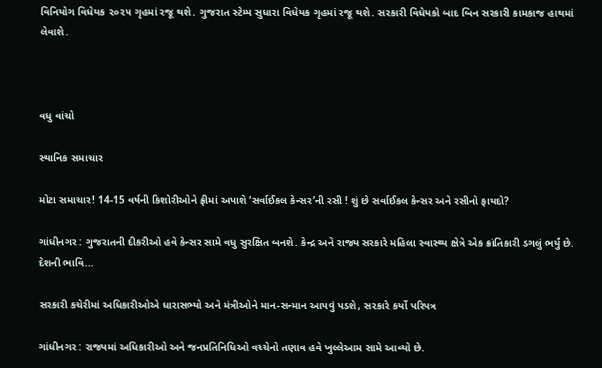વિનિયોગ વિધેયક ૨૦૨૫ ગૃહમાં રજૂ થશે. ગુજરાત સ્ટેમ્પ સુધારા વિધેયક ગૃહમાં રજૂ થશે. સરકારી વિધેયકો બાદ બિન સરકારી કામકાજ હાથમાં લેવાશે.



વધુ વાંચો

સ્થાનિક સમાચાર

મોટા સમાચાર! 14-15 વર્ષની કિશોરીઓને ફ્રીમાં અપાશે ‘સર્વાઈકલ કેન્સર’ની રસી ! શું છે સર્વાઈકલ કેન્સર અને રસીનો ફાયદો?

ગાંધીનગર : ગુજરાતની દીકરીઓ હવે કેન્સર સામે વધુ સુરક્ષિત બનશે. કેન્દ્ર અને રાજ્ય સરકારે મહિલા સ્વાસ્થ્ય ક્ષેત્રે એક ક્રાંતિકારી ડગલું ભર્યું છે. દેશની ભાવિ...

સરકારી કચેરીમાં અધિકારીઓએ ધારાસભ્યો અને મંત્રીઓને માન-સન્માન આપવું પડશે, સરકારે કર્યો પરિપત્ર

ગાંધીનગર : રાજ્યમાં અધિકારીઓ અને જનપ્રતિનિધિઓ વચ્ચેનો તણાવ હવે ખુલ્લેઆમ સામે આવ્યો છે.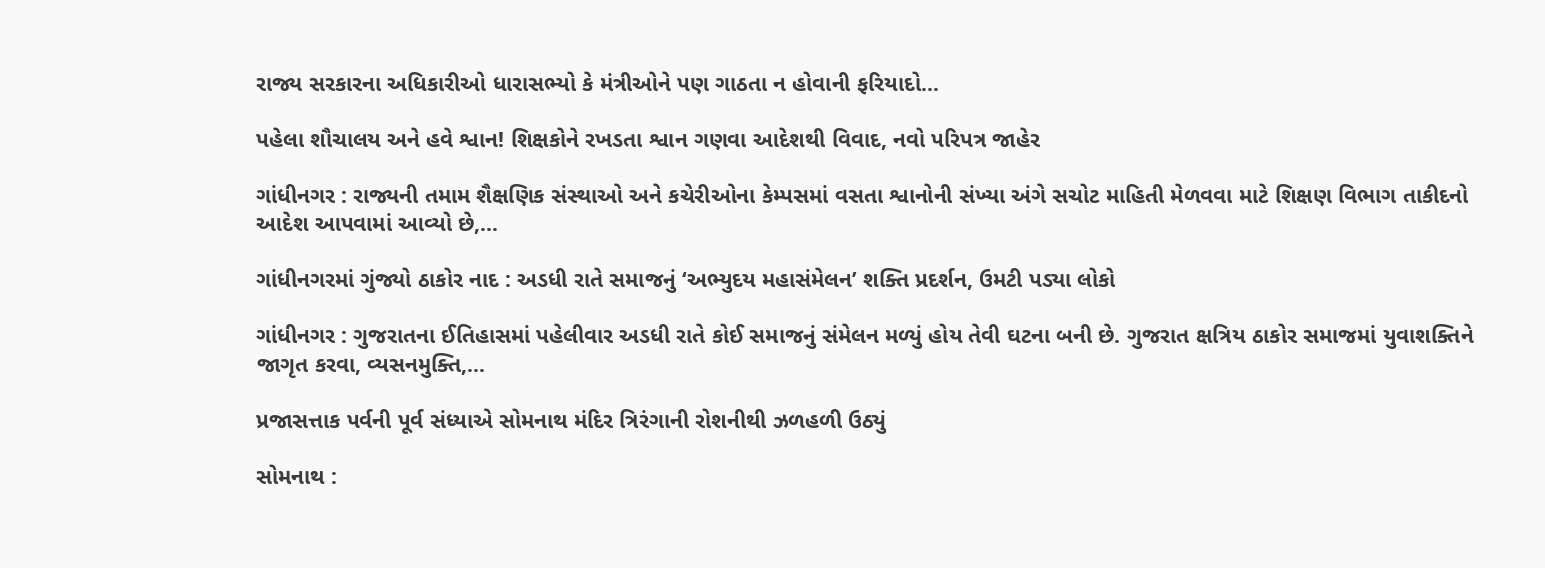રાજ્ય સરકારના અધિકારીઓ ધારાસભ્યો કે મંત્રીઓને પણ ગાઠતા ન હોવાની ફરિયાદો...

પહેલા શૌચાલય અને હવે શ્વાન! શિક્ષકોને રખડતા શ્વાન ગણવા આદેશથી વિવાદ, નવો પરિપત્ર જાહેર

ગાંધીનગર : રાજ્યની તમામ શૈક્ષણિક સંસ્થાઓ અને કચેરીઓના કેમ્પસમાં વસતા શ્વાનોની સંખ્યા અંગે સચોટ માહિતી મેળવવા માટે શિક્ષણ વિભાગ તાકીદનો આદેશ આપવામાં આવ્યો છે,...

ગાંધીનગરમાં ગુંજ્યો ઠાકોર નાદ : અડધી રાતે સમાજનું ‘અભ્યુદય મહાસંમેલન’ શક્તિ પ્રદર્શન, ઉમટી પડ્યા લોકો

ગાંધીનગર : ગુજરાતના ઈતિહાસમાં પહેલીવાર અડધી રાતે કોઈ સમાજનું સંમેલન મળ્યું હોય તેવી ઘટના બની છે. ગુજરાત ક્ષત્રિય ઠાકોર સમાજમાં યુવાશક્તિને જાગૃત કરવા, વ્યસનમુક્તિ,...

પ્રજાસત્તાક પર્વની પૂર્વ સંધ્યાએ સોમનાથ મંદિર ત્રિરંગાની રોશનીથી ઝળહળી ઉઠ્યું

સોમનાથ :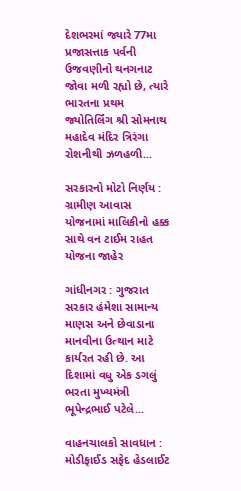દેશભરમાં જ્યારે 77મા પ્રજાસત્તાક પર્વની ઉજવણીનો થનગનાટ જોવા મળી રહ્યો છે, ત્યારે ભારતના પ્રથમ જ્યોતિર્લિંગ શ્રી સોમનાથ મહાદેવ મંદિર ત્રિરંગા રોશનીથી ઝળહળી...

સરકારનો મોટો નિર્ણય : ગ્રામીણ આવાસ યોજનામાં માલિકીનો હક્ક સાથે વન ટાઈમ રાહત યોજના જાહેર

ગાંધીનગર : ગુજરાત સરકાર હંમેશા સામાન્ય માણસ અને છેવાડાના માનવીના ઉત્થાન માટે કાર્યરત રહી છે. આ દિશામાં વધુ એક ડગલું ભરતા મુખ્યમંત્રી ભૂપેન્દ્રભાઈ પટેલે...

વાહનચાલકો સાવધાન : મોડીફાઈડ સફેદ હેડલાઈટ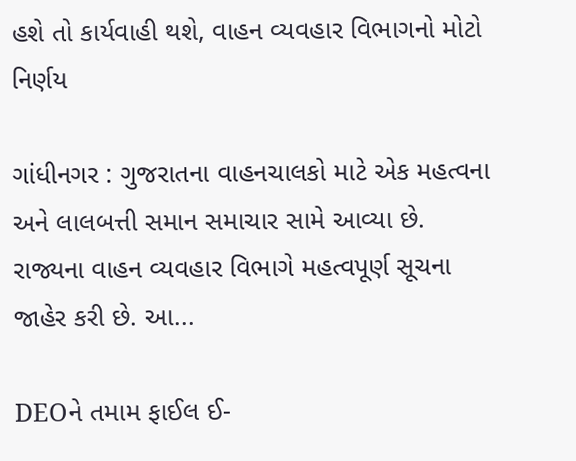હશે તો કાર્યવાહી થશે, વાહન વ્યવહાર વિભાગનો મોટો નિર્ણય

ગાંધીનગર : ગુજરાતના વાહનચાલકો માટે એક મહત્વના અને લાલબત્તી સમાન સમાચાર સામે આવ્યા છે. રાજ્યના વાહન વ્યવહાર વિભાગે મહત્વપૂર્ણ સૂચના જાહેર કરી છે. આ...

DEOને તમામ ફાઈલ ઈ-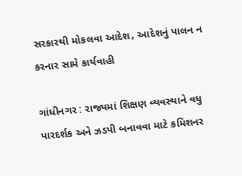સરકારથી મોકલવા આદેશ, આદેશનું પાલન ન કરનાર સામે કાર્યવાહી

ગાંધીનગર : રાજ્યમાં શિક્ષણ વ્યવસ્થાને વધુ પારદર્શક અને ઝડપી બનાવવા માટે કમિશનર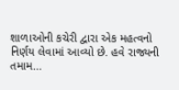શાળાઓની કચેરી દ્વારા એક મહત્વનો નિર્ણય લેવામાં આવ્યો છે. હવે રાજ્યની તમામ...